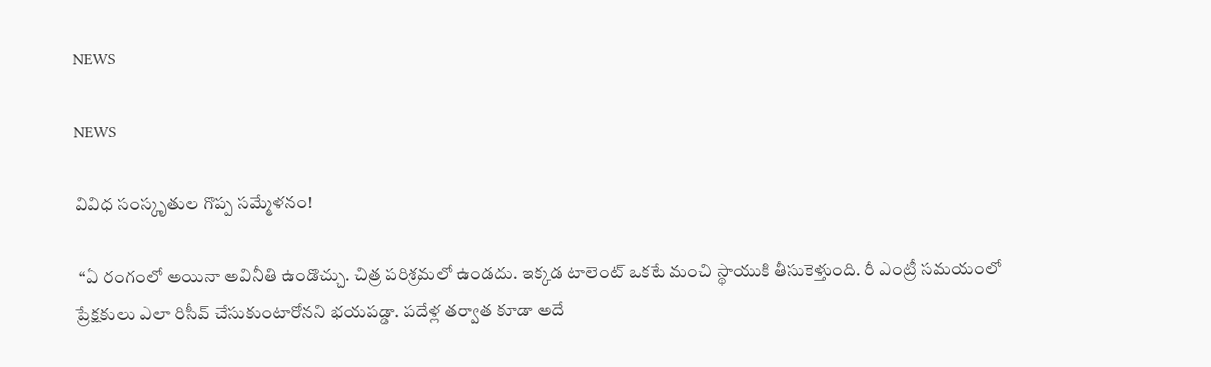NEWS

NEWS

వివిధ సంస్కృతుల గొప్ప సమ్మేళనం!

 ‘‘ఏ ‌రంగంలో అయినా అవినీతి ఉండొచ్చు. చిత్ర పరిశ్రమలో ఉండదు. ఇక్కడ టాలెంట్‌ ఒకటే మంచి స్థాయుకి తీసుకెళ్తుంది. రీ ఎంట్రీ సమయంలో ప్రేక్షకులు ఎలా రిసీవ్‌ ‌చేసుకుంటారోనని భయపడ్డా. పదేళ్ల తర్వాత కూడా అదే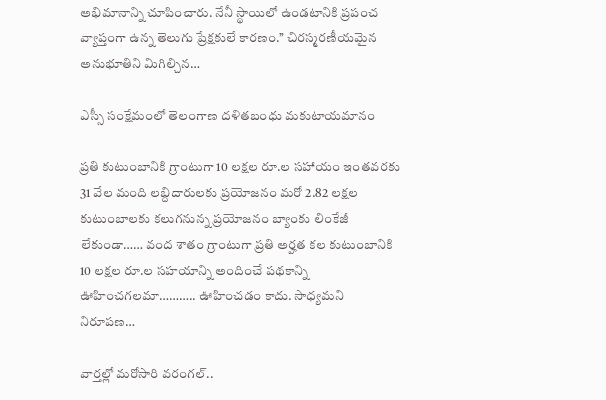అభిమానాన్ని చూపించారు. నేనీ స్థాయిలో ఉండటానికి ప్రపంచ వ్యాప్తంగా ఉన్న తెలుగు ప్రేక్షకులే కారణం.’’ చిరస్మరణీయమైన అనుభూతిని మిగిల్చిన…

ఎస్సీ సంక్షేమంలో తెలంగాణ దళితబంధు మకుటాయమానం

ప్రతి కుటుంబానికి గ్రాంటుగా 10 లక్షల రూ.ల సహాయం ఇంతవరకు 31 వేల మంది లబ్దిదారులకు ప్రయోజనం మరో 2.82 లక్షల కుటుంబాలకు కలుగనున్న ప్రయోజనం బ్యాంకు లింకేజీ లేకుండా…… వంద శాతం గ్రాంటుగా ప్రతి అర్హత కల కుటుంబానికి 10 లక్షల రూ.ల సహయాన్ని అందించే పథకాన్ని ఊహించగలమా……….. ఊహించడం కాదు. సాధ్యమని నిరూపణ…

వార్తల్లో మరోసారి వరంగల్‌..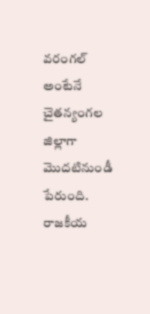వరంగల్‌ అం‌టేనే చైతన్యంగల జిల్లాగా మొదటినుండీ పేరుంది. రాజకీయ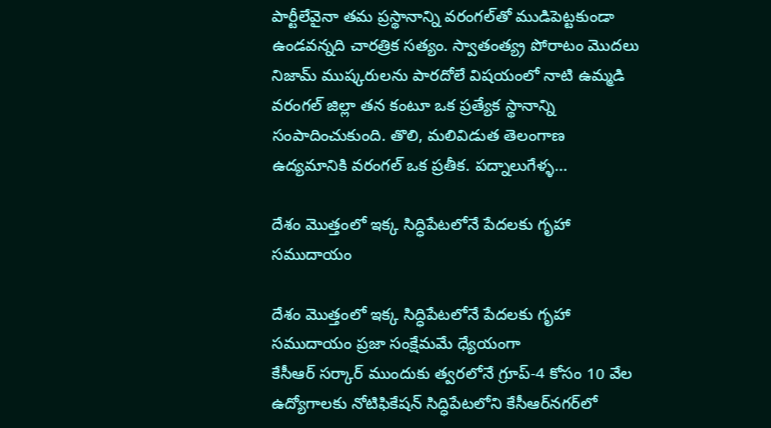పార్టీలేవైనా తమ ప్రస్థానాన్ని వరంగల్‌తో ముడిపెట్టకుండా ఉండవన్నది చారత్రిక సత్యం. స్వాతంత్య్ర పోరాటం మొదలు నిజామ్‌ ‌ముష్కరులను పారదోలే విషయంలో నాటి ఉమ్మడి వరంగల్‌ ‌జిల్లా తన కంటూ ఒక ప్రత్యేక స్థానాన్ని సంపాదించుకుంది. తొలి, మలివిడుత తెలంగాణ ఉద్యమానికి వరంగల్‌ ఒక ప్రతీక. పద్నాలుగేళ్ళ…

దేశం మొత్తంలో ఇక్క సిద్ధిపేటలోనే పేదలకు గృహా సముదాయం

దేశం మొత్తంలో ఇక్క సిద్ధిపేటలోనే పేదలకు గృహా సముదాయం ప్రజా సంక్షేమమే ధ్యేయంగా కేసీఆర్‌ ‌సర్కార్‌ ‌ముందుకు త్వరలోనే గ్రూప్‌-4 కోసం 10 వేల ఉద్యోగాలకు నోటిఫికేషన్‌ ‌సిద్ధిపేటలోని కేసీఆర్‌నగర్‌లో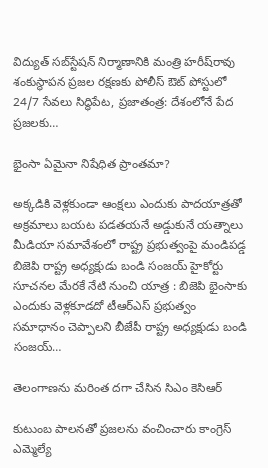విద్యుత్‌ ‌సబ్‌స్టేషన్‌ ‌నిర్మాణానికి మంత్రి హరీష్‌రావు శంకుస్థాపన ప్రజల రక్షణకు పోలీస్‌ ఔట్‌ ‌పోస్టులో 24/7 సేవలు సిద్ధిపేట, ప్రజాతంత్ర: దేశంలోనే పేద ప్రజలకు…

భైంసా ఏమైనా నిషేధిత ప్రాంతమా?

అక్కడికి వెళ్లకుండా ఆంక్షలు ఎందుకు పాదయాత్రతో అక్రమాలు బయట పడతయనే అడ్డుకునే యత్నాలు మీడియా సమావేశంలో రాష్ట్ర ప్రభుత్వంపై మండిపడ్డ బిజెపి రాష్ట్ర అధ్యక్షుడు బండి సంజయ్‌ ‌హైకోర్టు సూచనల మేరకే నేటి నుంచి యాత్ర : బిజెపి భైంసాకు ఎందుకు వెళ్లకూడదో టీఆర్‌ఎస్‌ ‌ప్రభుత్వం సమాధానం చెప్పాలని బీజేపీ రాష్ట్ర అధ్యక్షుడు బండి సంజయ్‌…

తెలంగాణను మరింత దగా చేసిన సిఎం కెసిఆర్‌

కుటుంబ పాలనతో ప్రజలను వంచించారు కాంగ్రెస్‌ ఎమ్మెల్యే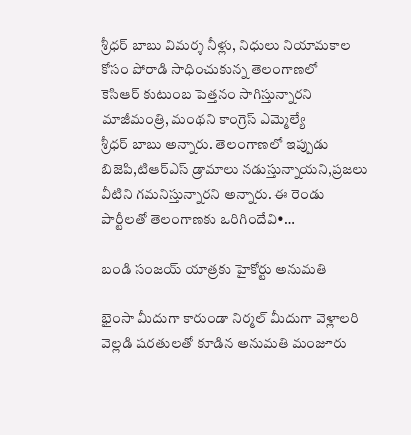శ్రీధర్‌ ‌బాబు విమర్శ నీళ్లు, నిధులు నియామకాల కోసం పోరాడి సాధించుకున్న తెలంగాణలో కెసిఆర్‌ ‌కుటుంబ పెత్తనం సాగిస్తున్నారని మాజీమంత్రి, మంథని కాంగ్రెస్‌ ఎమ్మెల్యే శ్రీధర్‌ ‌బాబు అన్నారు. తెలంగాణలో ఇప్పుడు బిజెపి,టిఆర్‌ఎస్‌ ‌డ్రామాలు నడుస్తున్నాయని,ప్రజలు వీటిని గమనిస్తున్నారని అన్నారు. ఈ రెండు పార్టీలతో తెలంగాణకు ఒరిగిందేవి•…

బండి సంజయ్‌ ‌యాత్రకు హైకోర్టు అనుమతి

భైంసా మీదుగా కారుండా నిర్మల్‌ ‌మీదుగా వెళ్లాలరి వెల్లడి షరతులతో కూడిన అనుమతి మంజూరు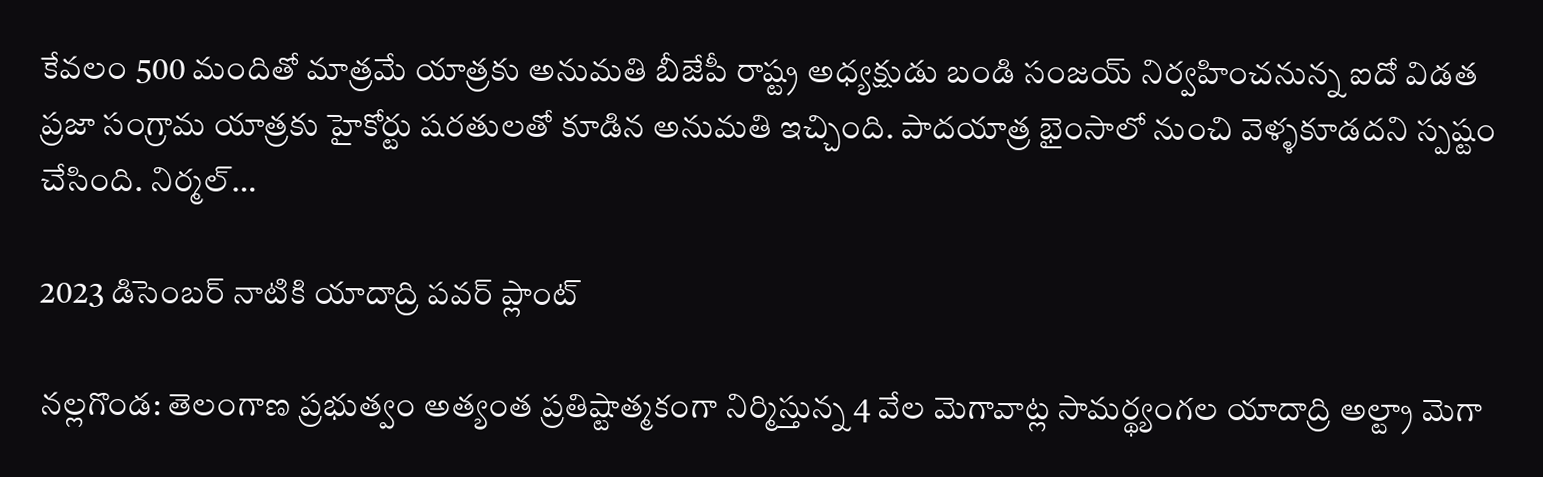కేవలం 500 మందితో మాత్రమే యాత్రకు అనుమతి బీజేపీ రాష్ట్ర అధ్యక్షుడు బండి సంజయ్‌ ‌నిర్వహించనున్న ఐదో విడత ప్రజా సంగ్రామ యాత్రకు హైకోర్టు షరతులతో కూడిన అనుమతి ఇచ్చింది. పాదయాత్ర భైంసాలో నుంచి వెళ్ళకూడదని స్పష్టం చేసింది. నిర్మల్‌…

2023 డిసెంబర్‌ ‌నాటికి యాదాద్రి పవర్‌ ‌ప్లాంట్‌

నల్లగొండ: తెలంగాణ ప్రభుత్వం అత్యంత ప్రతిష్టాత్మకంగా నిర్మిస్తున్న 4 వేల మెగావాట్ల సామర్థ్యంగల యాదాద్రి అల్ట్రా మెగా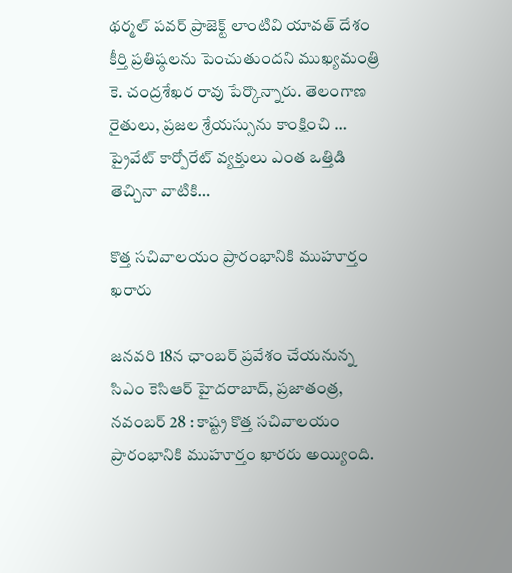థర్మల్‌ ‌పవర్‌ ‌ప్రాజెక్ట్ ‌లాంటివి యావత్‌ ‌దేశం కీర్తి ప్రతిష్ఠలను పెంచుతుందని ముఖ్యమంత్రి కె. చంద్రశేఖర రావు పేర్కొన్నారు. తెలంగాణ రైతులు, ప్రజల శ్రేయస్సును కాంక్షించి … ప్రైవేట్‌ ‌కార్పోరేట్‌ ‌వ్యక్తులు ఎంత ఒత్తిడి తెచ్చినా వాటికి…

కొత్త సచివాలయం ప్రారంభానికి ముహూర్తం ఖరారు

జనవరి 18న ఛాంబర్‌ ‌ప్రవేశం చేయనున్న సిఎం కెసిఆర్‌ ‌హైదరాబాద్‌, ప్రజాతంత్ర, నవంబర్‌ 28 : కాష్ట్ర కొత్త సచివాలయం ప్రారంభానికి ముహూర్తం ఖారరు అయ్యింది.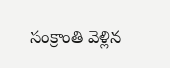సంక్రాంతి వెళ్లిన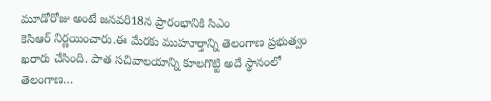మూడోరోజు అంటే జనవరి18న ప్రారంభానికి సిఎం కెసిఆర్‌ ‌నిర్ణయించారు.ఈ మేరకు ముహూర్తాన్ని తెలంగాణ ప్రభుత్వం ఖరారు చేసింది. పాత సచివాలయాన్ని కూలగొట్టి అదే స్థానంలో తెలంగాణ…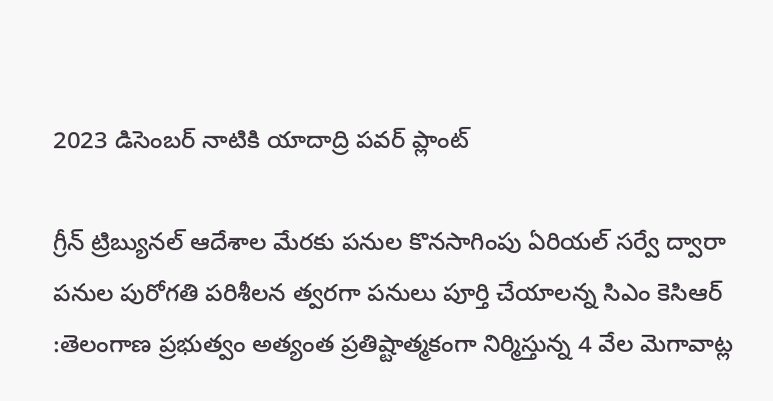2023 డిసెంబర్‌ ‌నాటికి యాదాద్రి పవర్‌ ‌ప్లాంట్‌

గ్రీన్‌ ‌ట్రిబ్యునల్‌ ఆదేశాల మేరకు పనుల కొనసాగింపు ఏరియల్‌ ‌సర్వే ద్వారా పనుల పురోగతి పరిశీలన త్వరగా పనులు పూర్తి చేయాలన్న సిఎం కెసిఆర్‌ :తెలంగాణ ప్రభుత్వం అత్యంత ప్రతిష్టాత్మకంగా నిర్మిస్తున్న 4 వేల మెగావాట్ల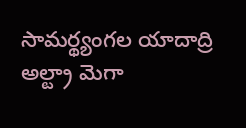సామర్థ్యంగల యాదాద్రి అల్ట్రా మెగా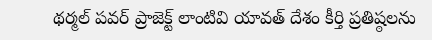థర్మల్‌ ‌పవర్‌ ‌ప్రాజెక్ట్ ‌లాంటివి యావత్‌ ‌దేశం కీర్తి ప్రతిష్ఠలను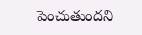పెంచుతుందని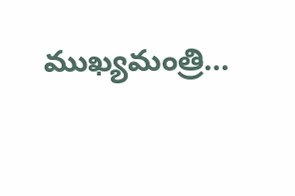ముఖ్యమంత్రి…